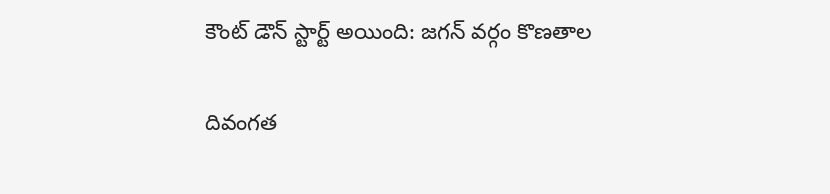కౌంట్ డౌన్ స్టార్ట్ అయింది: జగన్ వర్గం కొణతాల

దివంగత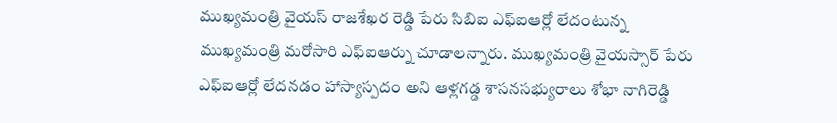ముఖ్యమంత్రి వైయస్ రాజశేఖర రెడ్డి పేరు సిబిఐ ఎఫ్ఐఆర్లో లేదంటున్న ముఖ్యమంత్రి మరోసారి ఎఫ్ఐఆర్ను చూడాలన్నారు. ముఖ్యమంత్రి వైయస్సార్ పేరు ఎఫ్ఐఆర్లో లేదనడం హాస్యాస్పదం అని ఆళ్లగడ్డ శాసనసభ్యురాలు శోభా నాగిరెడ్డి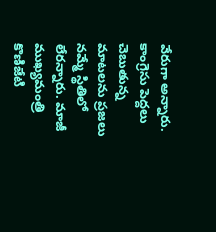వేరుగా అన్నారు. కాంగ్రెసు పెద్దలు చెబుతున్న మాటలను ప్రజలు నమ్మే స్థితిలో లేరన్నారు. మాజీ ముఖ్యమంత్రి కొణిజేటి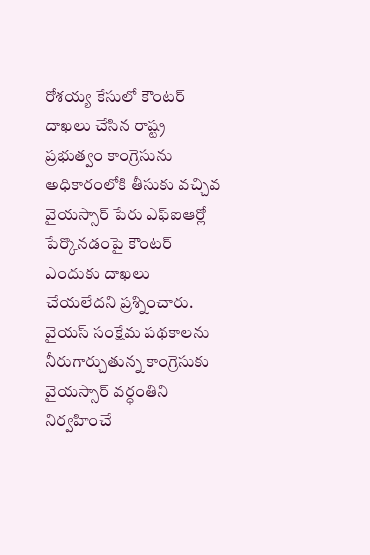రోశయ్య కేసులో కౌంటర్ దాఖలు చేసిన రాష్ట్ర ప్రభుత్వం కాంగ్రెసును అధికారంలోకి తీసుకు వచ్చివ వైయస్సార్ పేరు ఎఫ్ఐఆర్లో పేర్కొనడంపై కౌంటర్ ఎందుకు దాఖలు చేయలేదని ప్రశ్నించారు.
వైయస్ సంక్షేమ పథకాలను నీరుగార్చుతున్న కాంగ్రెసుకు వైయస్సార్ వర్ధంతిని నిర్వహించే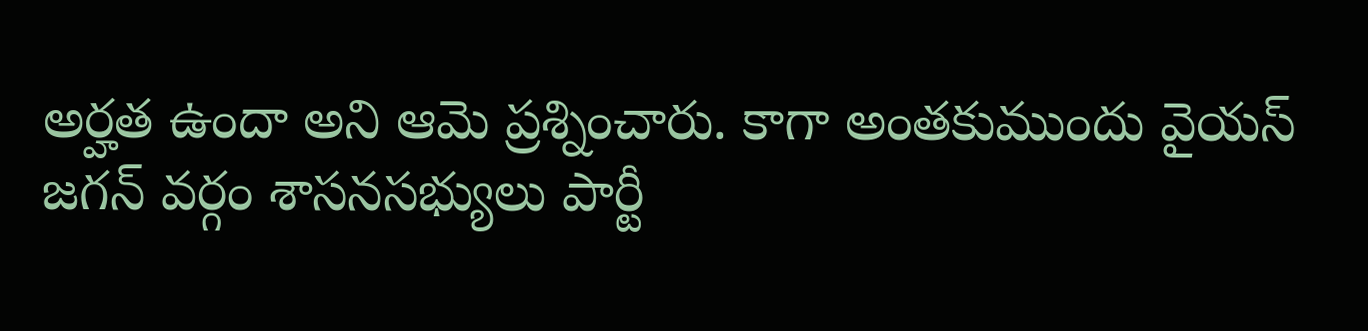అర్హత ఉందా అని ఆమె ప్రశ్నించారు. కాగా అంతకుముందు వైయస్ జగన్ వర్గం శాసనసభ్యులు పార్టీ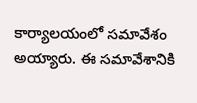కార్యాలయంలో సమావేశం అయ్యారు. ఈ సమావేశానికి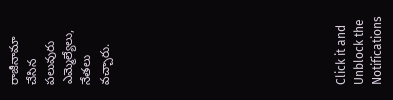రాజీనామా చేసిన పలువురు ఎమ్మెల్యేలు, నేతలు వచ్చారు.












Click it and Unblock the Notifications